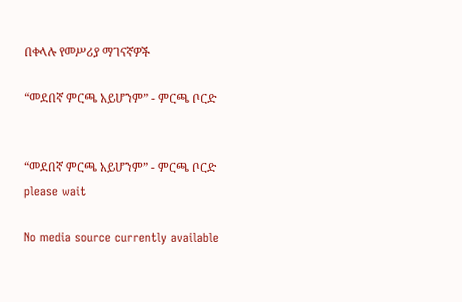በቀላሉ የመሥሪያ ማገናኛዎች

“መደበኛ ምርጫ አይሆንም” - ምርጫ ቦርድ


“መደበኛ ምርጫ አይሆንም” - ምርጫ ቦርድ
please wait

No media source currently available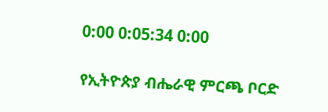0:00 0:05:34 0:00

የኢትዮጵያ ብሔራዊ ምርጫ ቦርድ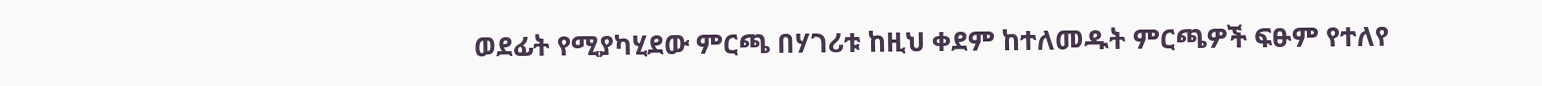ወደፊት የሚያካሂደው ምርጫ በሃገሪቱ ከዚህ ቀደም ከተለመዱት ምርጫዎች ፍፁም የተለየ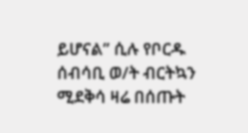ይሆናል” ሲሉ የቦርዱ ሰብሳቢ ወ/ት ብርትኳን ሚደቅሳ ዛሬ በሰጡት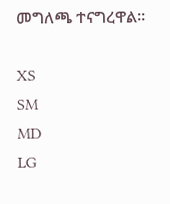መግለጫ ተናግረዋል።

XS
SM
MD
LG